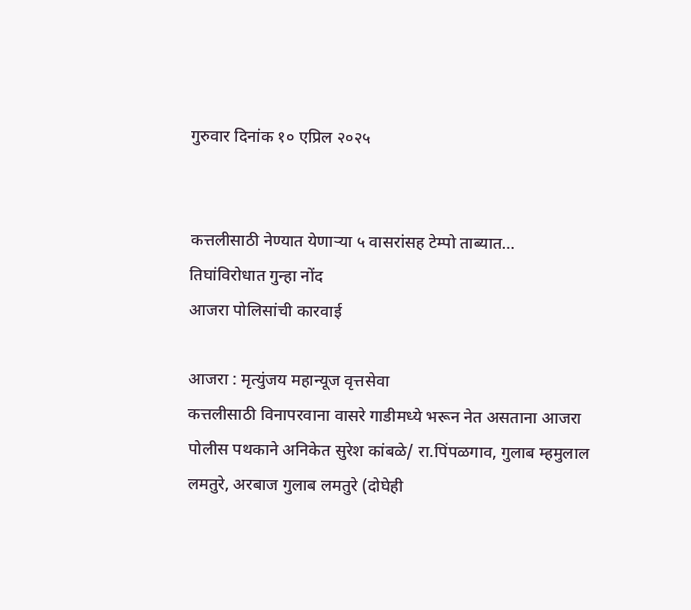गुरुवार दिनांक १० एप्रिल २०२५


कत्तलीसाठी नेण्यात येणाऱ्या ५ वासरांसह टेम्पो ताब्यात…
तिघांविरोधात गुन्हा नोंद
आजरा पोलिसांची कारवाई

आजरा : मृत्युंजय महान्यूज वृत्तसेवा
कत्तलीसाठी विनापरवाना वासरे गाडीमध्ये भरून नेत असताना आजरा पोलीस पथकाने अनिकेत सुरेश कांबळे/ रा.पिंपळगाव, गुलाब म्हमुलाल लमतुरे, अरबाज गुलाब लमतुरे (दोघेही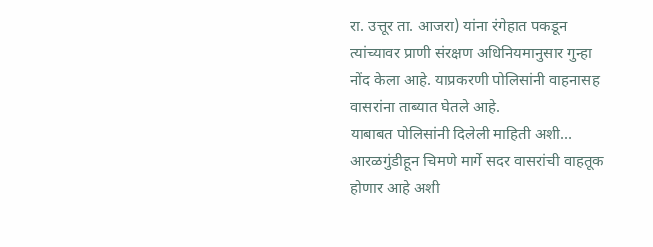रा. उत्तूर ता. आजरा) यांना रंगेहात पकडून त्यांच्यावर प्राणी संरक्षण अधिनियमानुसार गुन्हा नोंद केला आहे. याप्रकरणी पोलिसांनी वाहनासह वासरांना ताब्यात घेतले आहे.
याबाबत पोलिसांनी दिलेली माहिती अशी…
आरळगुंडीहून चिमणे मार्गे सदर वासरांची वाहतूक होणार आहे अशी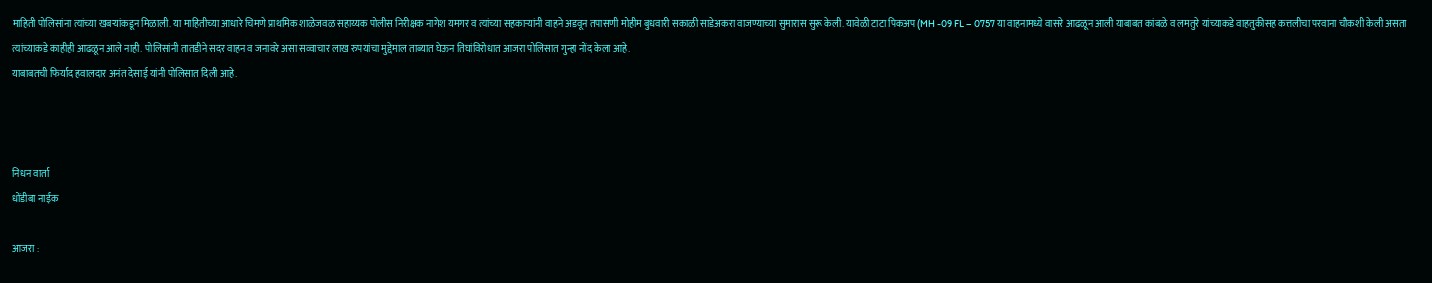माहिती पोलिसांना त्यांच्या खबऱ्यांकडून मिळाली. या माहितीच्या आधारे चिमणे प्राथमिक शाळेजवळ सहाय्यक पोलीस निरीक्षक नागेश यमगर व त्यांच्या सहकाऱ्यांनी वाहने अडवून तपासणी मोहीम बुधवारी सकाळी साडेअकरा वाजण्याच्या सुमारास सुरू केली. यावेळी टाटा पिकअप (MH -09 FL – 0757 या वाहनामध्ये वासरे आढळून आली याबाबत कांबळे व लमतुरे यांच्याकडे वाहतुकीसह कत्तलीचा परवाना चौकशी केली असता त्यांच्याकडे काहीही आढळून आले नाही. पोलिसांनी तातडीने सदर वाहन व जनावरे असा सव्वाचार लाख रुपयांचा मुद्देमाल ताब्यात घेऊन तिघांविरोधात आजरा पोलिसात गुन्हा नोंद केला आहे.
याबाबतची फिर्याद हवालदार अनंत देसाई यांनी पोलिसात दिली आहे.



निधन वार्ता
धोंडीबा नाईक

आजरा :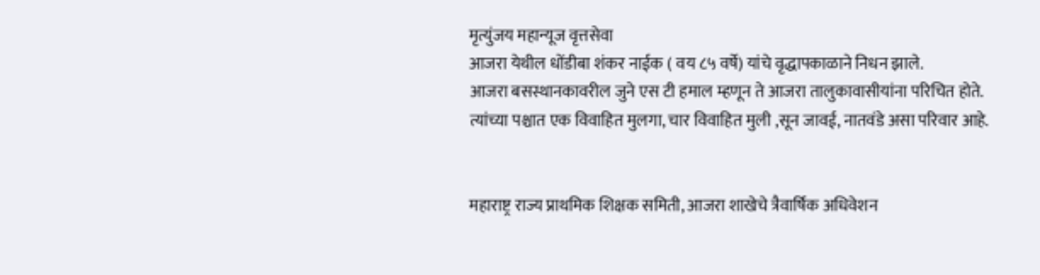मृत्युंजय महान्यूज वृत्तसेवा
आजरा येथील धोंडीबा शंकर नाईक ( वय ८५ वर्षे) यांचे वृद्धापकाळाने निधन झाले.
आजरा बसस्थानकावरील जुने एस टी हमाल म्हणून ते आजरा तालुकावासीयांना परिचित होते.
त्यांच्या पश्चात एक विवाहित मुलगा, चार विवाहित मुली ,सून जावई, नातवंडे असा परिवार आहे.


महाराष्ट्र राज्य प्राथमिक शिक्षक समिती, आजरा शाखेचे त्रैवार्षिक अधिवेशन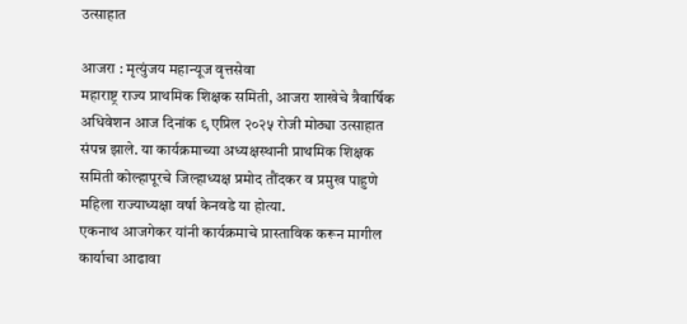उत्साहात

आजरा : मृत्युंजय महान्यूज वृत्तसेवा
महाराष्ट्र राज्य प्राथमिक शिक्षक समिती, आजरा शाखेचे त्रैवार्षिक अधिवेशन आज दिनांक ९ एप्रिल २०२५ रोजी मोठ्या उत्साहात संपन्न झाले. या कार्यक्रमाच्या अध्यक्षस्थानी प्राथमिक शिक्षक समिती कोल्हापूरचे जिल्हाध्यक्ष प्रमोद तौंदकर व प्रमुख पाहुणे महिला राज्याध्यक्षा वर्षा केनवडे या होत्या.
एकनाथ आजगेकर यांनी कार्यक्रमाचे प्रास्ताविक करून मागील कार्याचा आढावा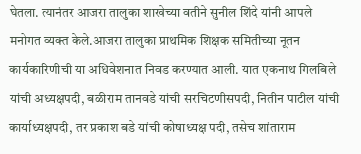घेतला. त्यानंतर आजरा तालुका शाखेच्या वतीने सुनील शिंदे यांनी आपले मनोगत व्यक्त केले.आजरा तालुका प्राथमिक शिक्षक समितीच्या नूतन कार्यकारिणीची या अधिवेशनात निवड करण्यात आली. यात एकनाथ गिलबिले यांची अध्यक्षपदी, बळीराम तानवडे यांची सरचिटणीसपदी, नितीन पाटील यांची कार्याध्यक्षपदी, तर प्रकाश बडे यांची कोषाध्यक्ष पदी, तसेच शांताराम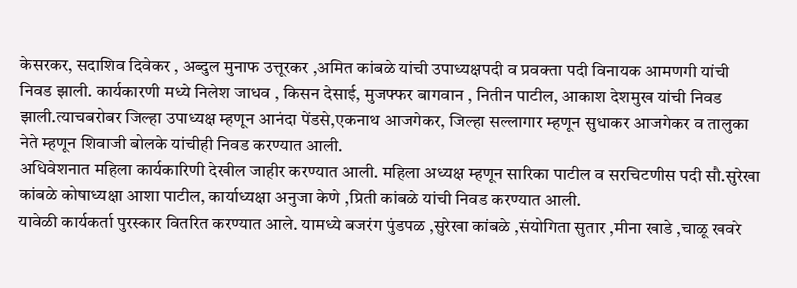केसरकर, सदाशिव दिवेकर , अब्दुल मुनाफ उत्तूरकर ,अमित कांबळे यांची उपाध्यक्षपदी व प्रवक्ता पदी विनायक आमणगी यांची निवड झाली. कार्यकारणी मध्ये निलेश जाधव , किसन देसाई, मुजफ्फर बागवान , नितीन पाटील, आकाश देशमुख यांची निवड झाली.त्याचबरोबर जिल्हा उपाध्यक्ष म्हणून आनंदा पेंडसे,एकनाथ आजगेकर, जिल्हा सल्लागार म्हणून सुधाकर आजगेकर व तालुका नेते म्हणून शिवाजी बोलके यांचीही निवड करण्यात आली.
अधिवेशनात महिला कार्यकारिणी देखील जाहीर करण्यात आली. महिला अध्यक्ष म्हणून सारिका पाटील व सरचिटणीस पदी सौ.सुरेखा कांबळे कोषाध्यक्षा आशा पाटील, कार्याध्यक्षा अनुजा केणे ,प्रिती कांबळे यांची निवड करण्यात आली.
यावेळी कार्यकर्ता पुरस्कार वितरित करण्यात आले. यामध्ये बजरंग पुंडपळ ,सुरेखा कांबळे ,संयोगिता सुतार ,मीना खाडे ,चाळू खवरे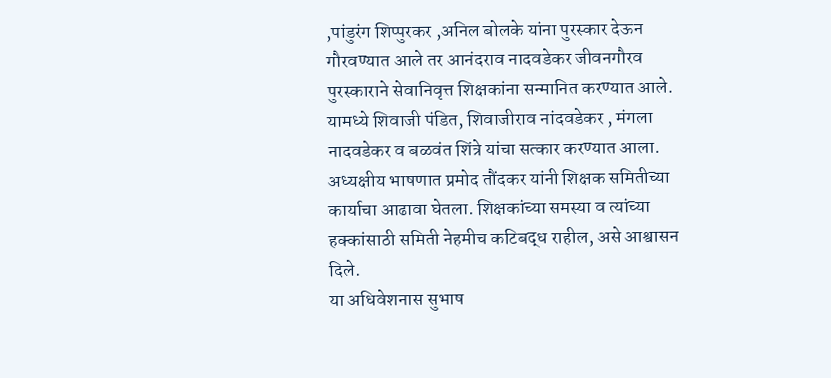,पांडुरंग शिप्पुरकर ,अनिल बोलके यांना पुरस्कार देऊन गौरवण्यात आले तर आनंदराव नादवडेकर जीवनगौरव पुरस्काराने सेवानिवृत्त शिक्षकांना सन्मानित करण्यात आले. यामध्ये शिवाजी पंडित, शिवाजीराव नांदवडेकर , मंगला नादवडेकर व बळवंत शिंत्रे यांचा सत्कार करण्यात आला.
अध्यक्षीय भाषणात प्रमोद तौंदकर यांनी शिक्षक समितीच्या कार्याचा आढावा घेतला. शिक्षकांच्या समस्या व त्यांच्या हक्कांसाठी समिती नेहमीच कटिबद्ध राहील, असे आश्वासन दिले.
या अधिवेशनास सुभाष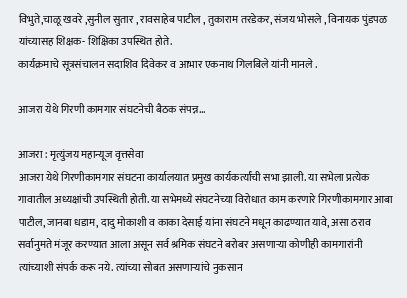विभुते,चाळू खवरे ,सुनील सुतार , रावसाहेब पाटील , तुकाराम तरडेकर, संजय भोसले , विनायक पुंडपळ यांच्यासह शिक्षक- शिक्षिका उपस्थित होते.
कार्यक्रमाचे सूत्रसंचालन सदाशिव दिवेकर व आभार एकनाथ गिलबिले यांनी मानले .

आजरा येथे गिरणी कामगार संघटनेची बैठक संपन्न…

आजरा : मृत्युंजय महान्यूज वृत्तसेवा
आजरा येथे गिरणीकामगार संघटना कार्यालयात प्रमुख कार्यकर्त्यांची सभा झाली. या सभेला प्रत्येक गावातील अध्यक्षांची उपस्थिती होती. या सभेमध्ये संघटनेच्या विरोधात काम करणारे गिरणीकामगार आबा पाटील, जानबा धडाम, दादु मोकाशी व काका देसाई यांना संघटने मधून काढण्यात यावे, असा ठराव सर्वानुमते मंजूर करण्यात आला असून सर्व श्रमिक संघटने बरोबर असणाऱ्या कोणीही कामगारांनी त्यांच्याशी संपर्क करू नये. त्यांच्या सोबत असणाऱ्यांचे नुकसान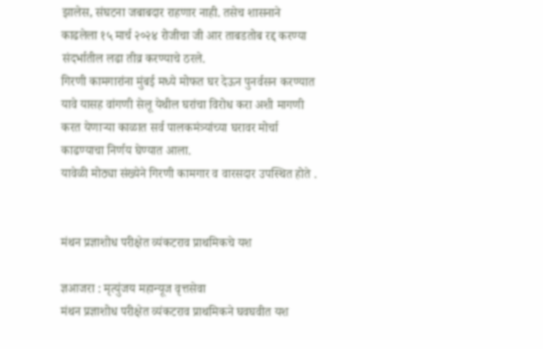झालेस, संघटना जबाबदार राहणार नाही. तसेच शासनाने काढलेला १५ मार्च २०२४ रोजीचा जी आर ताबडतोब रद्द करण्या संदर्भातील लढा तीव्र करण्याचे ठरले.
गिरणी कामगारांना मुंबई मध्ये मोफत घर देऊन पुनर्वसन करण्यात यावे यासह वांगणी सेलू येथील घरांचा विरोध करा अशी मागणी करत येणाऱ्या काळात सर्व पालकमंत्र्यांच्या घरावर मोर्चा काढण्याचा निर्णय घेण्यात आला.
यावेळी मोठ्या संख्येने गिरणी कामगार व वारसदार उपस्थित होते .


मंथन प्रज्ञाशोध परीक्षेत व्यंकटराव प्राथमिकचे यश

ज्ञआजरा : मृत्युंजय महान्यूज वृत्तसेवा
मंथन प्रज्ञाशोध परीक्षेत व्यंकटराव प्राथमिकने घवघवीत यश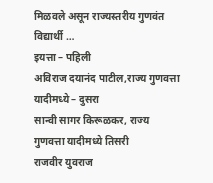मिळवले असून राज्यस्तरीय गुणवंत विद्यार्थी …
इयत्ता – पहिली
अविराज दयानंद पाटील,राज्य गुणवत्ता यादीमध्ये – दुसरा
सान्वी सागर किरूळकर, राज्य गुणवत्ता यादीमध्ये तिसरी
राजवीर युवराज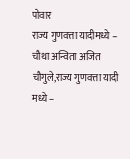पोवार
राज्य गुणवत्ता यादीमध्ये – चौथा अन्विता अजित चौगुले,राज्य गुणवत्ता यादी मध्ये –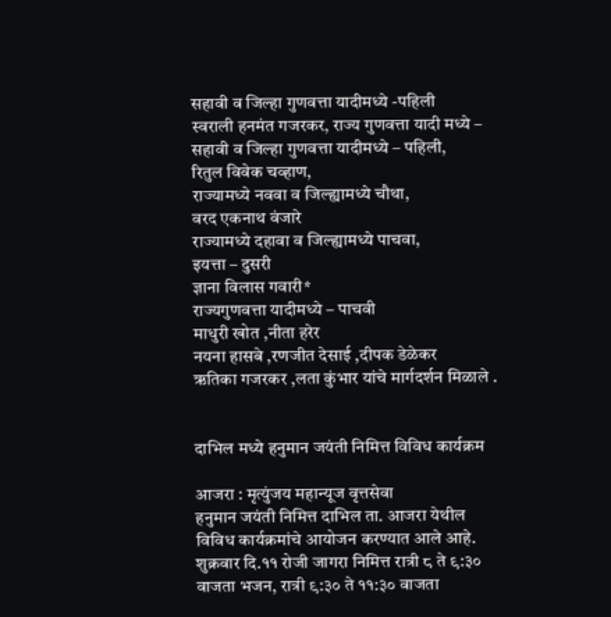सहावी व जिल्हा गुणवत्ता यादीमध्ये -पहिली
स्वराली हनमंत गजरकर, राज्य गुणवत्ता यादी मध्ये – सहावी व जिल्हा गुणवत्ता यादीमध्ये – पहिली,
रितुल विवेक चव्हाण,
राज्यामध्ये नववा व जिल्ह्यामध्ये चौथा,
वरद एकनाथ वंजारे
राज्यामध्ये दहावा व जिल्ह्यामध्ये पाचवा,
इयत्ता – दुसरी
ज्ञाना विलास गवारी*
राज्यगुणवत्ता यादीमध्ये – पाचवी
माधुरी खोत ,नीता हरेर
नयना हासबे ,रणजीत देसाई ,दीपक डेळेकर
ऋतिका गजरकर ,लता कुंभार यांचे मार्गदर्शन मिळाले .


दाभिल मध्ये हनुमान जयंती निमित्त विविध कार्यक्रम

आजरा : मृत्युंजय महान्यूज वृत्तसेवा
हनुमान जयंती निमित्त दाभिल ता. आजरा येथील विविध कार्यक्रमांचे आयोजन करण्यात आले आहे.
शुक्रवार दि.११ रोजी जागरा निमित्त रात्री ८ ते ९:३० वाजता भजन, रात्री ९:३० ते ११:३० वाजता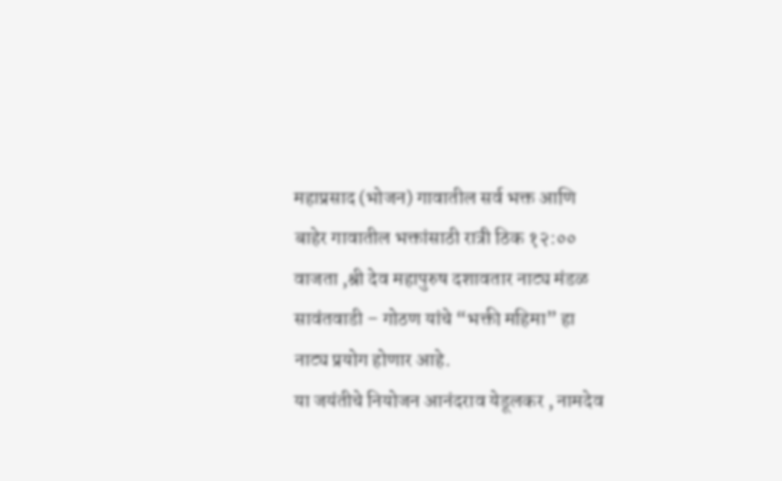महाप्रसाद (भोजन) गावातील सर्व भक्त आणि बाहेर गावातील भक्तांसाठी रात्री ठिक १२:०० वाजता ,श्री देव महापुरुष दशावतार नाट्य मंडळ सावंतवाडी – गोठण यांचे “भक्ती महिमा” हा नाट्य प्रयोग होणार आहे.
या जयंतीचे नियोजन आनंदराव येडूलकर , नामदेव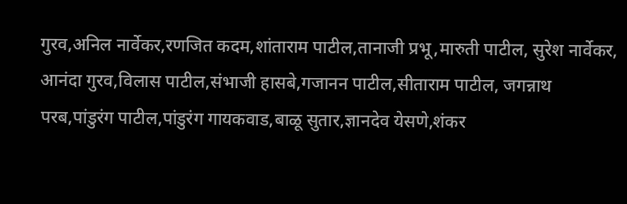गुरव,अनिल नार्वेकर,रणजित कदम,शांताराम पाटील,तानाजी प्रभू,मारुती पाटील, सुरेश नार्वेकर, आनंदा गुरव,विलास पाटील,संभाजी हासबे,गजानन पाटील,सीताराम पाटील, जगन्नाथ परब,पांडुरंग पाटील,पांडुरंग गायकवाड,बाळू सुतार,ज्ञानदेव येसणे,शंकर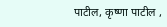पाटील, कृष्णा पाटील ,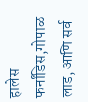हालेस फर्नांडिस,गोपाळ लाड, आणि सर्व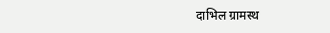दाभिल ग्रामस्थ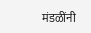मंडळींनी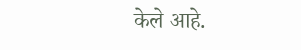केले आहे.